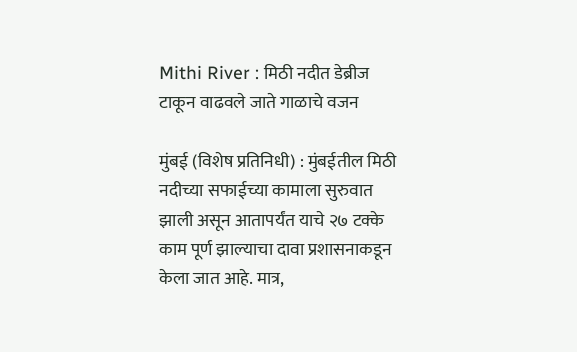Mithi River : मिठी नदीत डेब्रीज टाकून वाढवले जाते गाळाचे वजन

मुंबई (विशेष प्रतिनिधी) : मुंबईतील मिठी नदीच्या सफाईच्या कामाला सुरुवात झाली असून आतापर्यंत याचे २७ टक्के काम पूर्ण झाल्याचा दावा प्रशासनाकडून केला जात आहे. मात्र,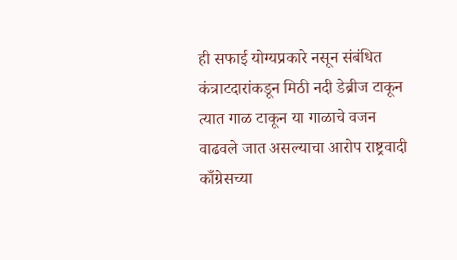ही सफाई योग्यप्रकारे नसून संबंधित कंत्राटदारांकडून मिठी नदी डेब्रीज टाकून त्यात गाळ टाकून या गाळाचे वजन वाढवले जात असल्याचा आरोप राष्ट्रवादी काँग्रेसच्या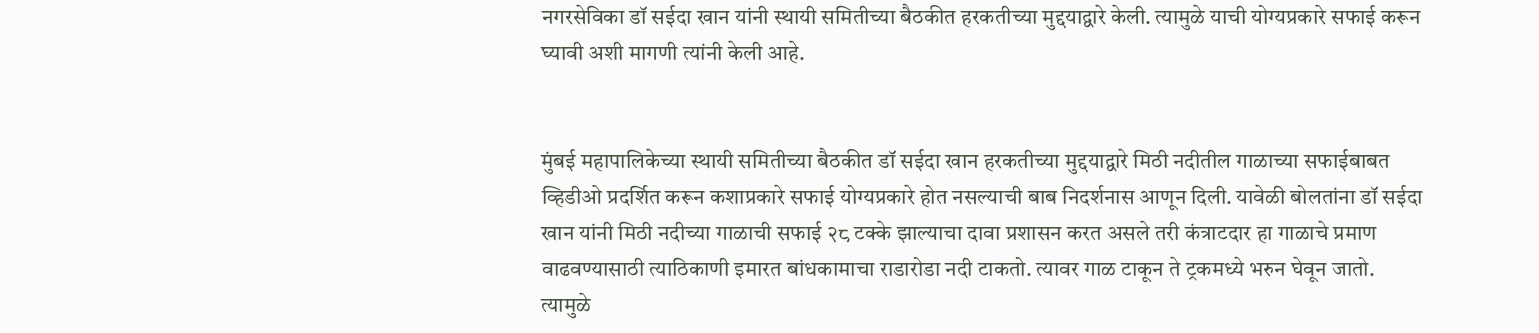नगरसेविका डॉ सईदा खान यांनी स्थायी समितीच्या बैठकीत हरकतीच्या मुद्दयाद्वारे केली. त्यामुळे याची योग्यप्रकारे सफाई करून घ्यावी अशी मागणी त्यांनी केली आहे.


मुंबई महापालिकेच्या स्थायी समितीच्या बैठकीत डॉ सईदा खान हरकतीच्या मुद्दयाद्वारे मिठी नदीतील गाळाच्या सफाईबाबत व्हिडीओ प्रदर्शित करून कशाप्रकारे सफाई योग्यप्रकारे होत नसल्याची बाब निदर्शनास आणून दिली. यावेळी बोलतांना डॉ सईदा खान यांनी मिठी नदीच्या गाळाची सफाई २८ टक्के झाल्याचा दावा प्रशासन करत असले तरी कंत्राटदार हा गाळाचे प्रमाण वाढवण्यासाठी त्याठिकाणी इमारत बांधकामाचा राडारोडा नदी टाकतो. त्यावर गाळ टाकून ते ट्रकमध्ये भरुन घेवून जातो. त्यामुळे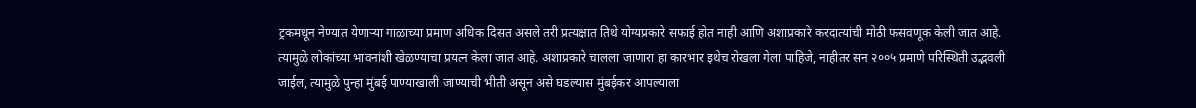ट्रकमधून नेण्यात येणाऱ्या गाळाच्या प्रमाण अधिक दिसत असले तरी प्रत्यक्षात तिथे योग्यप्रकारे सफाई होत नाही आणि अशाप्रकारे करदात्यांची मोठी फसवणूक केली जात आहे. त्यामुळे लोकांच्या भावनांशी खेळण्याचा प्रयत्न केला जात आहे. अशाप्रकारे चालला जाणारा हा कारभार इथेच रोखला गेला पाहिजे, नाहीतर सन २००५ प्रमाणे परिस्थिती उद्भवली जाईल, त्यामुळे पुन्हा मुंबई पाण्याखाली जाण्याची भीती असून असे घडल्यास मुंबईकर आपल्याला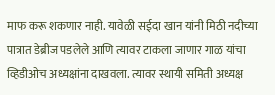माफ करू शकणार नाही. यावेळी सईदा खान यांनी मिठी नदीच्या पात्रात डेब्रीज पडलेले आणि त्यावर टाकला जाणार गाळ यांचा व्हिडीओच अध्यक्षांना दाखवला. त्यावर स्थायी समिती अध्यक्ष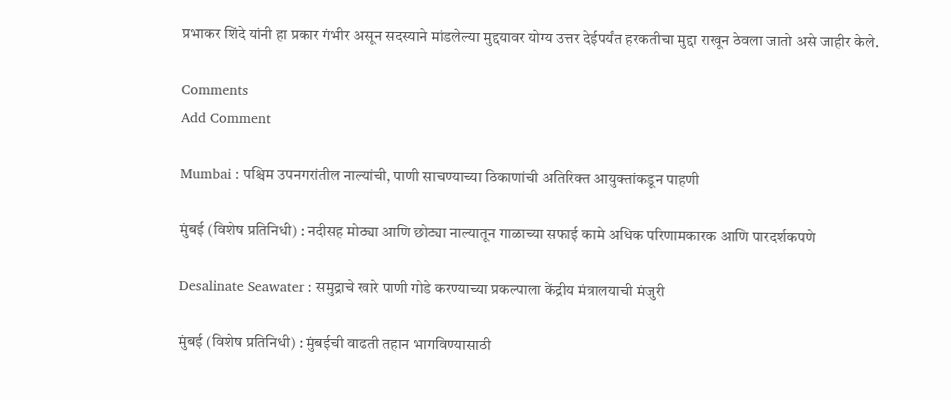प्रभाकर शिंदे यांनी हा प्रकार गंभीर असून सदस्याने मांडलेल्या मुद्दयावर योग्य उत्तर देईपर्यंत हरकतीचा मुद्दा राखून ठेवला जातो असे जाहीर केले.

Comments
Add Comment

Mumbai : पश्चिम उपनगरांतील नाल्यांची, पाणी साचण्याच्या ठिकाणांची अतिरिक्त आयुक्तांकडून पाहणी

मुंबई (विशेष प्रतिनिधी) : नदीसह मोठ्या आणि छोट्या नाल्‍यातून गाळाच्या सफाई कामे अधिक परिणामकारक आणि पारदर्शकपणे

Desalinate Seawater : समुद्राचे खारे पाणी गोडे करण्याच्या प्रकल्पाला केंद्रीय मंत्रालयाची मंजुरी

मुंबई (विशेष प्रतिनिधी) : मुंबईची वाढती तहान भागविण्यासाठी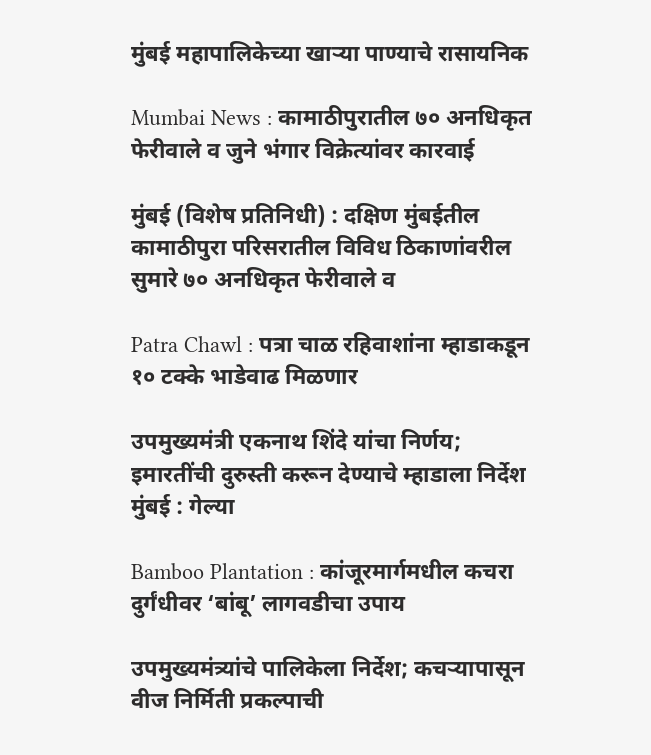मुंबई महापालिकेच्या खाऱ्या पाण्याचे रासायनिक

Mumbai News : कामाठीपुरातील ७० अनधिकृत फेरीवाले व जुने भंगार विक्रेत्यांवर कारवाई

मुंबई (विशेष प्रतिनिधी) : दक्षिण मुंबईतील कामाठीपुरा परिसरातील विविध ठिकाणांवरील सुमारे ७० अनधिकृत फेरीवाले व

Patra Chawl : पत्रा चाळ रहिवाशांना म्हाडाकडून १० टक्के भाडेवाढ मिळणार

उपमुख्यमंत्री एकनाथ शिंदे यांचा निर्णय; इमारतींची दुरुस्ती करून देण्याचे म्हाडाला निर्देश मुंबई : गेल्या

Bamboo Plantation : कांजूरमार्गमधील कचरा दुर्गंधीवर ‘बांबू’ लागवडीचा उपाय

उपमुख्यमंत्र्यांचे पालिकेला निर्देश; कचऱ्यापासून वीज निर्मिती प्रकल्पाची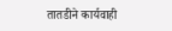तातडीने कार्यवाही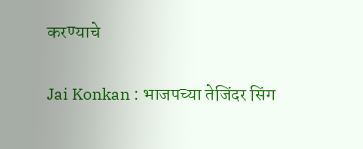करण्याचे

Jai Konkan : भाजपच्या तेजिंदर सिंग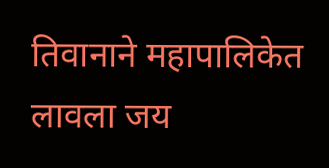तिवानाने महापालिकेत लावला जय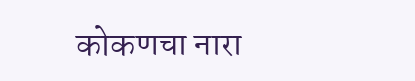कोकणचा नारा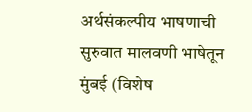अर्थसंकल्पीय भाषणाची सुरुवात मालवणी भाषेतून मुंबई (विशेष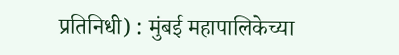प्रतिनिधी) : मुंबई महापालिकेच्या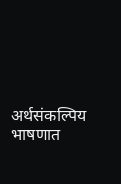अर्थसंकल्पिय भाषणात